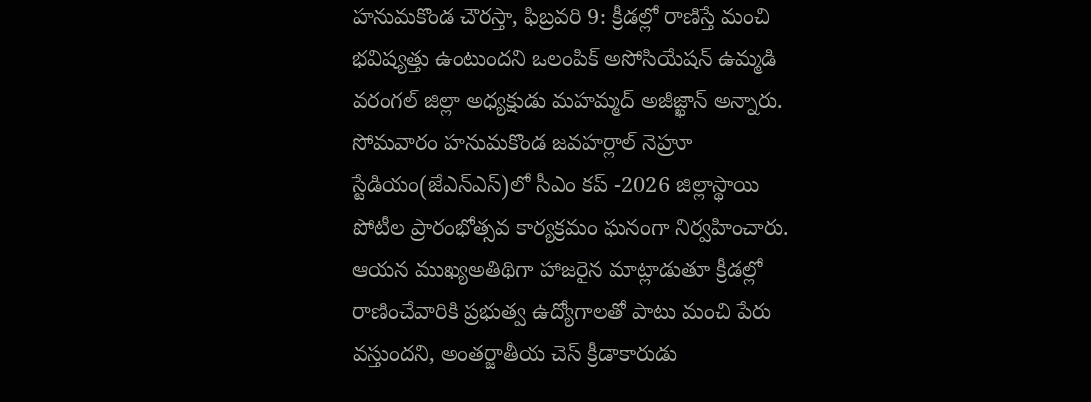హనుమకొండ చౌరస్తా, ఫిబ్రవరి 9: క్రీడల్లో రాణిస్తే మంచి భవిష్యత్తు ఉంటుందని ఒలంపిక్ అసోసియేషన్ ఉమ్మడి వరంగల్ జిల్లా అధ్యక్షుడు మహమ్మద్ అజీజ్ఖాన్ అన్నారు. సోమవారం హనుమకొండ జవహర్లాల్ నెహ్రూ స్టేడియం(జేఎన్ఎస్)లో సీఎం కప్ -2026 జిల్లాస్థాయి పోటీల ప్రారంభోత్సవ కార్యక్రమం ఘనంగా నిర్వహించారు. ఆయన ముఖ్యఅతిథిగా హాజరైన మాట్లాడుతూ క్రీడల్లో రాణించేవారికి ప్రభుత్వ ఉద్యోగాలతో పాటు మంచి పేరు వస్తుందని, అంతర్జాతీయ చెస్ క్రీడాకారుడు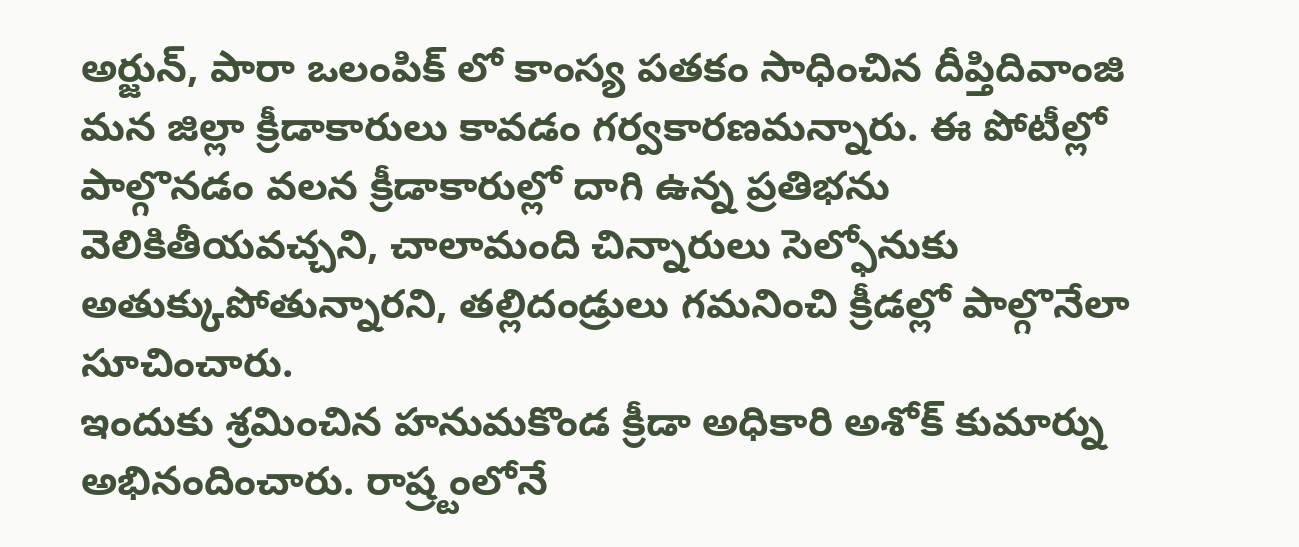అర్జున్, పారా ఒలంపిక్ లో కాంస్య పతకం సాధించిన దీప్తిదివాంజి మన జిల్లా క్రీడాకారులు కావడం గర్వకారణమన్నారు. ఈ పోటీల్లో పాల్గొనడం వలన క్రీడాకారుల్లో దాగి ఉన్న ప్రతిభను వెలికితీయవచ్చని, చాలామంది చిన్నారులు సెల్ఫోనుకు అతుక్కుపోతున్నారని, తల్లిదండ్రులు గమనించి క్రీడల్లో పాల్గొనేలా సూచించారు.
ఇందుకు శ్రమించిన హనుమకొండ క్రీడా అధికారి అశోక్ కుమార్ను అభినందించారు. రాష్ర్టంలోనే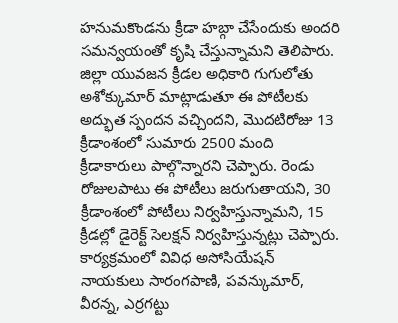హనుమకొండను క్రీడా హబ్గా చేసేందుకు అందరి సమన్వయంతో కృషి చేస్తున్నామని తెలిపారు.
జిల్లా యువజన క్రీడల అధికారి గుగులోతు అశోక్కుమార్ మాట్లాడుతూ ఈ పోటీలకు అద్భుత స్పందన వచ్చిందని, మొదటిరోజు 13 క్రీడాంశంలో సుమారు 2500 మంది క్రీడాకారులు పాల్గొన్నారని చెప్పారు. రెండు రోజులపాటు ఈ పోటీలు జరుగుతాయని, 30 క్రీడాంశంలో పోటీలు నిర్వహిస్తున్నామని, 15 క్రీడల్లో డైరెక్ట్ సెలక్షన్ నిర్వహిస్తున్నట్లు చెప్పారు. కార్యక్రమంలో వివిధ అసోసియేషన్ నాయకులు సారంగపాణి, పవన్కుమార్, వీరన్న, ఎర్రగట్టు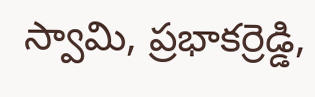స్వామి, ప్రభాకర్రెడ్డి,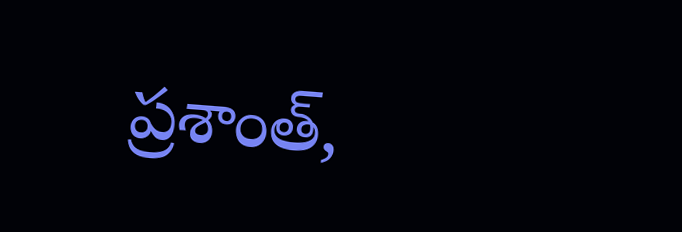ప్రశాంత్,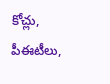కోచ్లు, పీఈటీలు,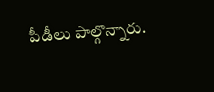పీడీలు పాల్గొన్నారు.